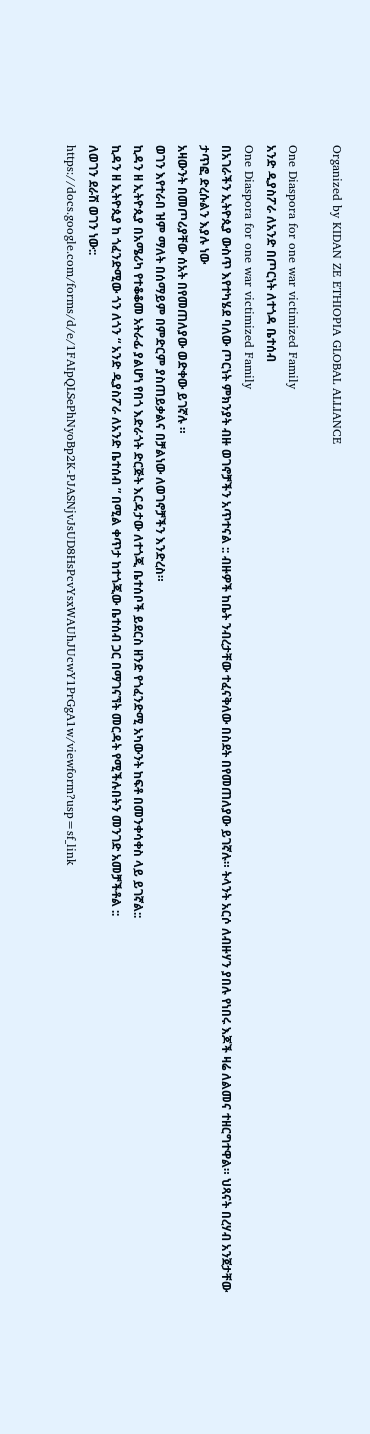Organized by KIDAN ZE ETHIOPIA GLOBAL ALLIANCE

One Diaspora for one war victimized Family
አንድ ዲያስፖራ ለአንድ በጦርነት ለተጎዳ ቤተሰብ
One Diaspora for one war victimized Family
በአገራችን ኢትዮጲያ ውስጥ እየተካሄደ ባለው ጦርነት ምክንያት ብዙ ወገኖቻችን አጥተናል :: ብዙዎች ከቤት ንብረታቸው ተፈናቅለው በስደት በየመጠለያው ይገኛሉ። ትላንት አርሶ ለብዙሃን ያበሉ የነበሩ እጆች ዛሬ ለልመና ተዘርግተዋል። ህጻናት በረሃብ አንጀታቸው ታጥፎ ድረሱልን እያሉ ነው
አዛውንት በመጦሪያቸው ሰአት በየመጠለያው ወድቀው ይገኛሉ ።
ወገን እየተራበ ዝም ማለት በሰማይም በምድርም ያስጠይቃልና በቻልነው ለወገኖቻችን እንድረስ።
ኪዳን ዘ ኢትዮጲያ በአሜሪካ የተቆቆመ አትራፊ ያልሆነ የበጎ እድራጎት ድርጅት እርዳታው ለተጎጂ ቤተሰቦች ይደርስ ዘንድ የጎፈንድሚ አካውንት ከፍቶ በመንቀሳቀስ ላይ ይገኛል::
ኪዳን ዘ ኢትዮጲያ ከ ጎፈንድሚው ጎን ለጎን “ አንድ ዲያስፖራ ለአንድ ቤተሰብ ” በሚል ቀጥታ ከተጎጂው ቤተሰብ ጋር በማገናኘት መርዳት የሚችሉበትን መንገድ አመቻችቶል ::
ለወገን ደራሽ ወገን ነው::
https://docs.google.com/forms/d/e/1FAIpQLSePhNyoBp2K-PJASNjvJsUD8HsPcvYsxWAUhJUcwY1PrGgA1w/viewform?usp=sf_link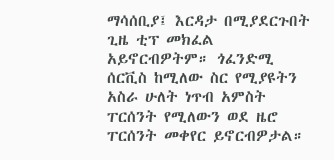ማሳሰቢያ፤ እርዳታ በሚያደርጉበት ጊዜ ቲፕ መክፈል አይኖርብዎትም። ጎፈንድሚ ሰርቪስ ከሚለው ስር የሚያዩትን አስራ ሁለት ነጥብ አምስት ፐርሰንት የሚለውን ወደ ዜሮ ፐርሰንት መቀየር ይኖርብዎታል።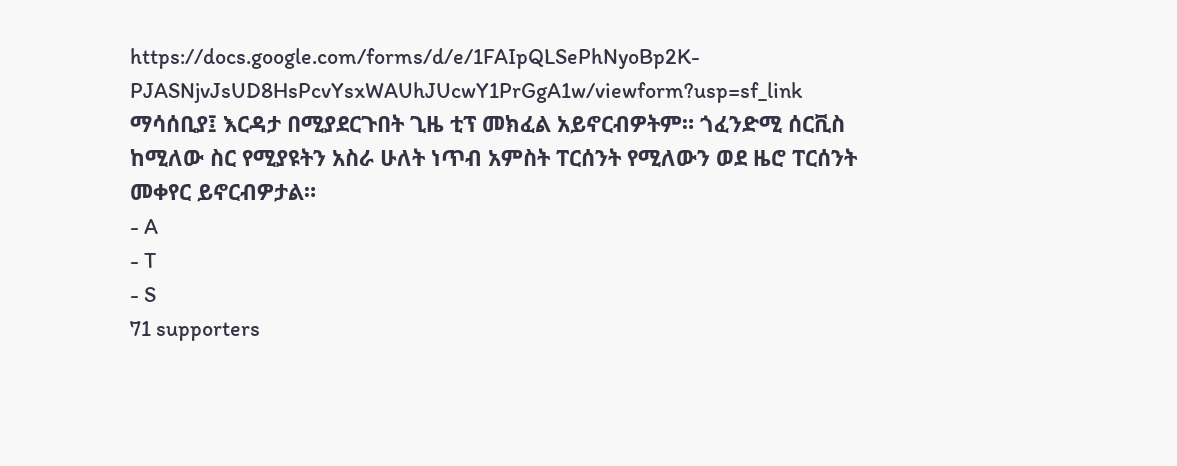https://docs.google.com/forms/d/e/1FAIpQLSePhNyoBp2K-PJASNjvJsUD8HsPcvYsxWAUhJUcwY1PrGgA1w/viewform?usp=sf_link
ማሳሰቢያ፤ እርዳታ በሚያደርጉበት ጊዜ ቲፕ መክፈል አይኖርብዎትም። ጎፈንድሚ ሰርቪስ ከሚለው ስር የሚያዩትን አስራ ሁለት ነጥብ አምስት ፐርሰንት የሚለውን ወደ ዜሮ ፐርሰንት መቀየር ይኖርብዎታል።
- A
- T
- S
71 supporters